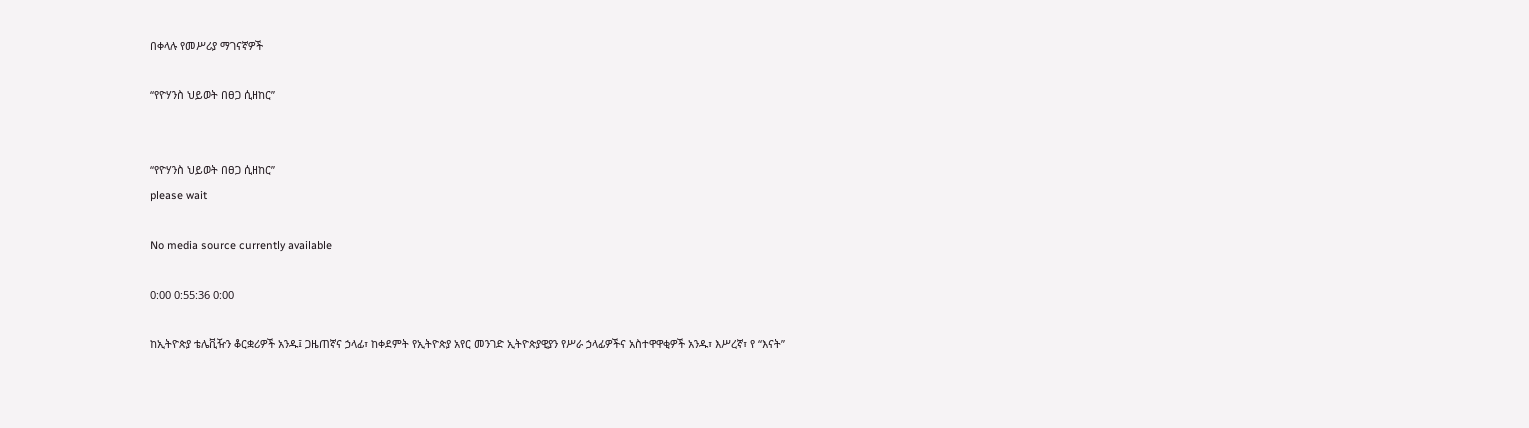በቀላሉ የመሥሪያ ማገናኛዎች

“የዮሃንስ ህይወት በፀጋ ሲዘከር”


“የዮሃንስ ህይወት በፀጋ ሲዘከር”
please wait

No media source currently available

0:00 0:55:36 0:00

ከኢትዮጵያ ቴሌቪዥን ቆርቋሪዎች አንዱ፤ ጋዜጠኛና ኃላፊ፣ ከቀደምት የኢትዮጵያ አየር መንገድ ኢትዮጵያዊያን የሥራ ኃላፊዎችና አስተዋዋቂዎች አንዱ፣ እሥረኛ፣ የ “እናት”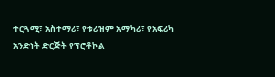ተርጓሚ፣ አስተማሪ፣ የቱሪዝም አማካሪ፣ የአፍሪካ አንድነት ድርጅት የፕሮቶኮል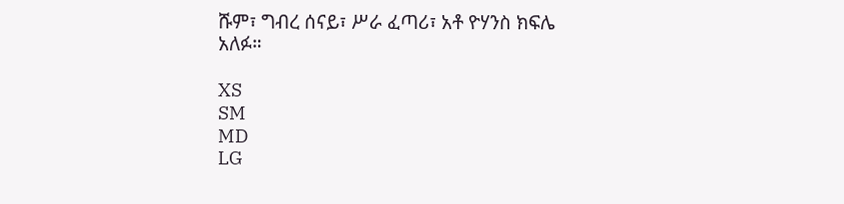ሹም፣ ግብረ ሰናይ፣ ሥራ ፈጣሪ፣ አቶ ዮሃንስ ክፍሌ አለፉ።

XS
SM
MD
LG